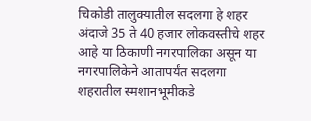चिकोडी तालुक्यातील सदलगा हे शहर अंदाजे 35 ते 40 हजार लोकवस्तीचे शहर आहे या ठिकाणी नगरपालिका असून या नगरपालिकेने आतापर्यंत सदलगा शहरातील स्मशानभूमीकडे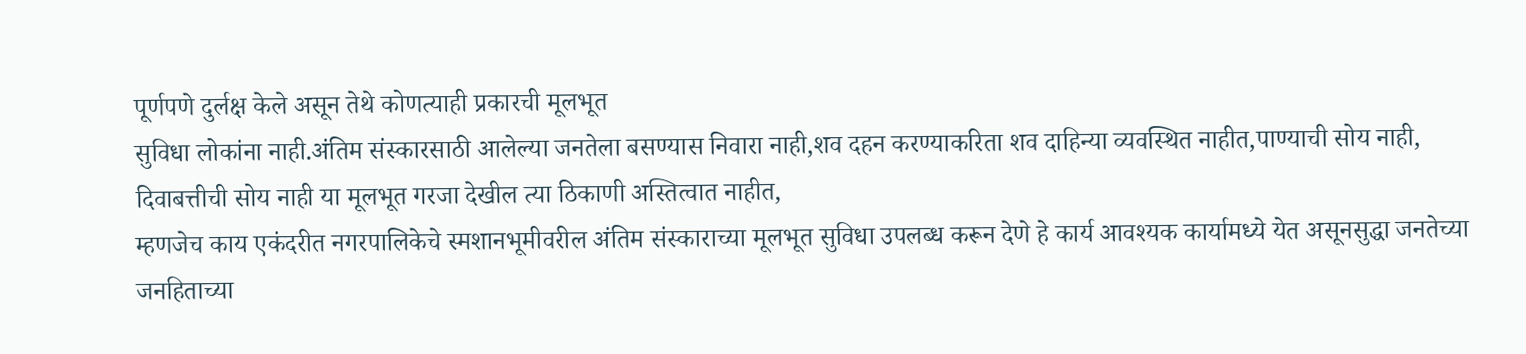पूर्णपणे दुर्लक्ष केले असून तेथे कोणत्याही प्रकारची मूलभूत
सुविधा लोकांना नाही.अंतिम संस्कारसाठी आलेल्या जनतेला बसण्यास निवारा नाही,शव दहन करण्याकरिता शव दाहिन्या व्यवस्थित नाहीत,पाण्याची सोय नाही, दिवाबत्तीची सोय नाही या मूलभूत गरजा देखील त्या ठिकाणी अस्तित्वात नाहीत,
म्हणजेच काय एकंदरीत नगरपालिकेचे स्मशानभूमीवरील अंतिम संस्काराच्या मूलभूत सुविधा उपलब्ध करून देणे हे कार्य आवश्यक कार्यामध्ये येत असूनसुद्धा जनतेच्या जनहिताच्या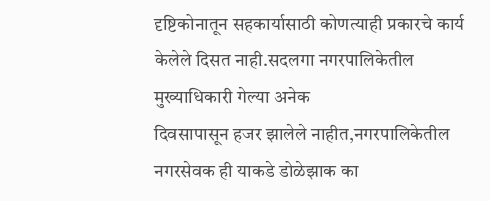दृष्टिकोनातून सहकार्यासाठी कोणत्याही प्रकारचे कार्य केलेले दिसत नाही.सदलगा नगरपालिकेतील मुख्याधिकारी गेल्या अनेक
दिवसापासून हजर झालेले नाहीत,नगरपालिकेतील नगरसेवक ही याकडे डोळेझाक का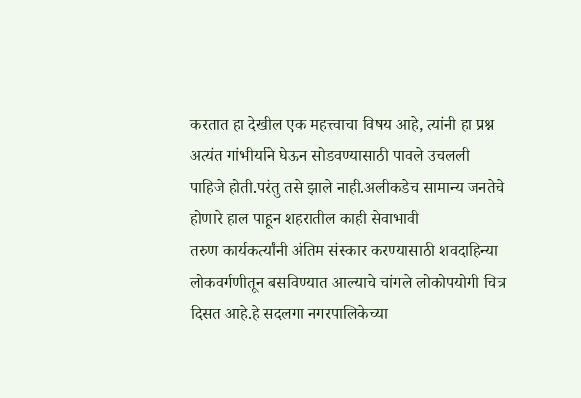करतात हा देखील एक महत्त्वाचा विषय आहे, त्यांनी हा प्रश्न अत्यंत गांभीर्याने घेऊन सोडवण्यासाठी पावले उचलली पाहिजे होती.परंतु तसे झाले नाही.अलीकडेच सामान्य जनतेचे होणारे हाल पाहून शहरातील काही सेवाभावी
तरुण कार्यकर्त्यांनी अंतिम संस्कार करण्यासाठी शवदाहिन्या लोकवर्गणीतून बसविण्यात आल्याचे चांगले लोकोपयोगी चित्र दिसत आहे.हे सदलगा नगरपालिकेच्या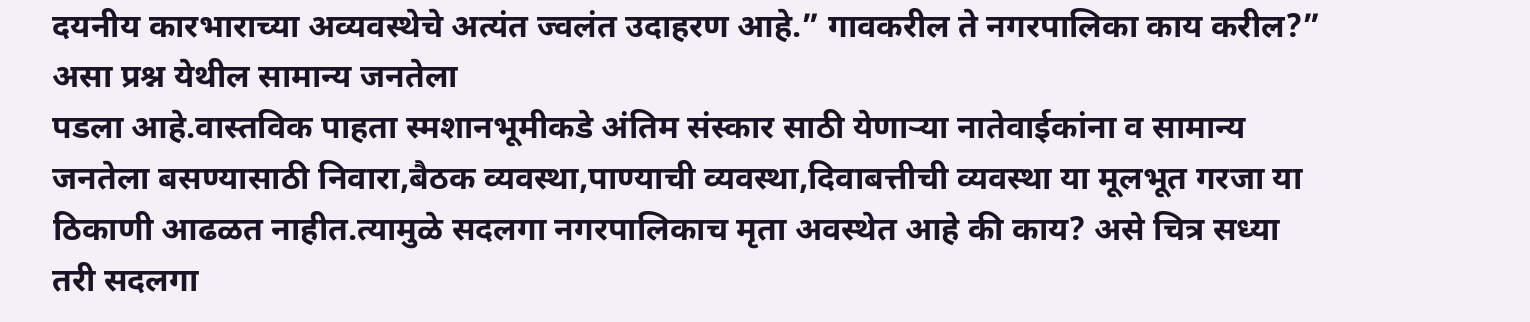दयनीय कारभाराच्या अव्यवस्थेचे अत्यंत ज्वलंत उदाहरण आहे.” गावकरील ते नगरपालिका काय करील?” असा प्रश्न येथील सामान्य जनतेला
पडला आहे.वास्तविक पाहता स्मशानभूमीकडे अंतिम संस्कार साठी येणाऱ्या नातेवाईकांना व सामान्य जनतेला बसण्यासाठी निवारा,बैठक व्यवस्था,पाण्याची व्यवस्था,दिवाबत्तीची व्यवस्था या मूलभूत गरजा या ठिकाणी आढळत नाहीत.त्यामुळे सदलगा नगरपालिकाच मृता अवस्थेत आहे की काय? असे चित्र सध्या
तरी सदलगा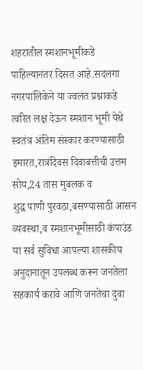शहरातील स्मशानभूमीकडे पाहिल्यानंतर दिसत आहे.सदलगा नगरपालिकेने या ज्वलंत प्रश्नाकडे त्वरित लक्ष देऊन स्मशान भूमी येथे स्वतंत्र अंतिम संस्कार करण्यासाठी इमारत,रात्रंदिवस दिवाबत्तीची उत्तम सोय,24 तास मुबलक व
शुद्ध पाणी पुरवठा,बसण्यासाठी आसन व्यवस्था,व स्मशानभूमीसाठी कंपाउंड या सर्व सुविधा आपल्या शासकीय अनुदानातून उपलब्ध करून जनतेला सहकार्य करावे आणि जनतेचा दुवा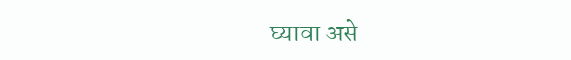घ्यावा असे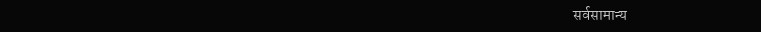सर्वसामान्य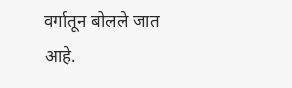वर्गातून बोलले जात आहे.